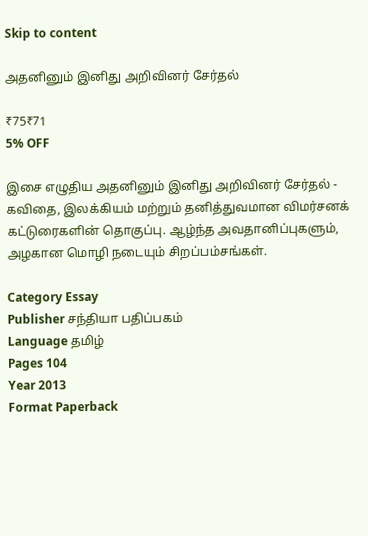Skip to content

அதனினும் இனிது அறிவினர் சேர்தல்

₹75₹71
5% OFF

இசை எழுதிய அதனினும் இனிது அறிவினர் சேர்தல் - கவிதை, இலக்கியம் மற்றும் தனித்துவமான விமர்சனக் கட்டுரைகளின் தொகுப்பு. ஆழ்ந்த அவதானிப்புகளும், அழகான மொழி நடையும் சிறப்பம்சங்கள்.

Category Essay
Publisher சந்தியா பதிப்பகம்
Language தமிழ்
Pages 104
Year 2013
Format Paperback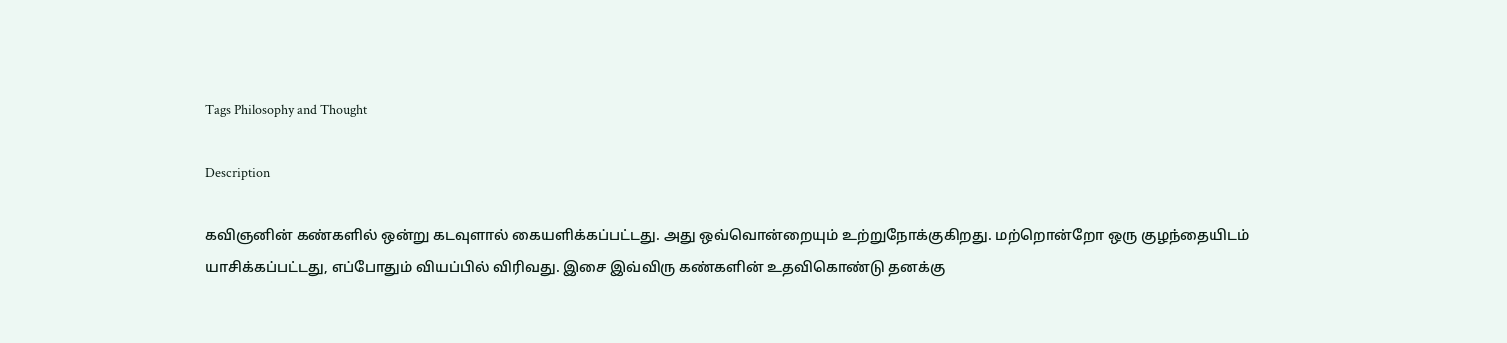Tags Philosophy and Thought

Description

கவிஞனின் கண்களில் ஒன்று கடவுளால் கையளிக்கப்பட்டது. அது ஒவ்வொன்றையும் உற்றுநோக்குகிறது. மற்றொன்றோ ஒரு குழந்தையிடம் யாசிக்கப்பட்டது, எப்போதும் வியப்பில் விரிவது. இசை இவ்விரு கண்களின் உதவிகொண்டு தனக்கு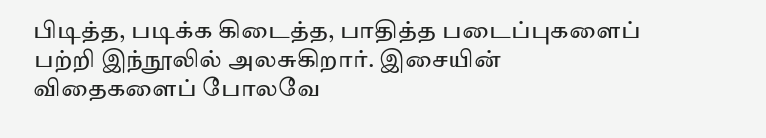பிடித்த, படிக்க கிடைத்த, பாதித்த படைப்புகளைப் பற்றி இந்நூலில் அலசுகிறார். இசையின் விதைகளைப் போலவே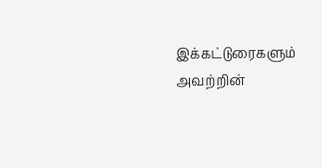இக்கட்டுரைகளும் அவற்றின்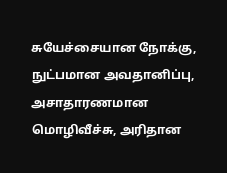சுயேச்சையான நோக்கு, நுட்பமான அவதானிப்பு, அசாதாரணமான மொழிவீச்சு, அரிதான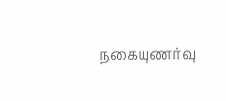நகையுணர்வு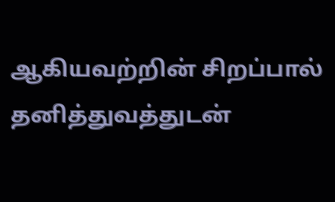ஆகியவற்றின் சிறப்பால் தனித்துவத்துடன்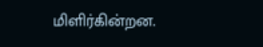மிளிர்கின்றன.